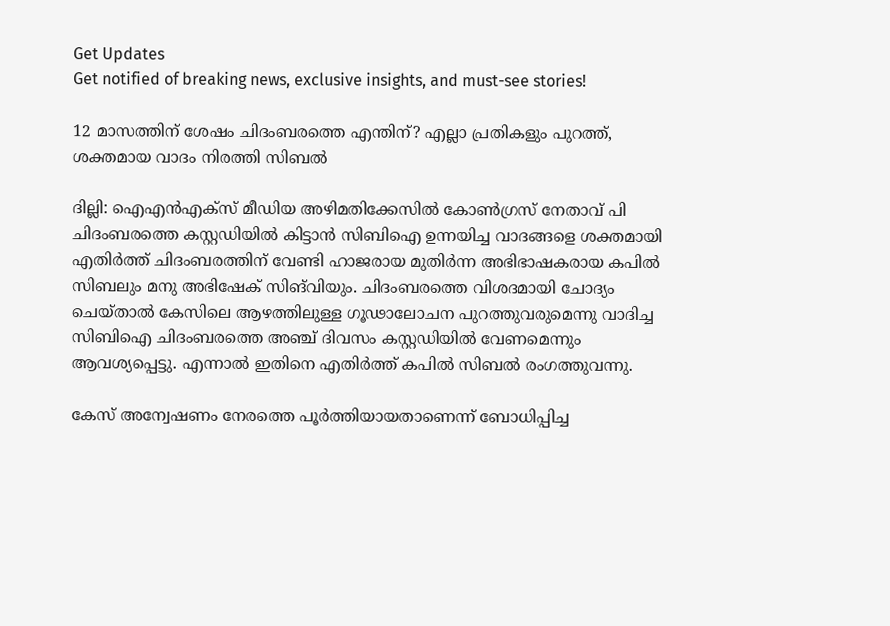Get Updates
Get notified of breaking news, exclusive insights, and must-see stories!

12 മാസത്തിന് ശേഷം ചിദംബരത്തെ എന്തിന്? എല്ലാ പ്രതികളും പുറത്ത്, ശക്തമായ വാദം നിരത്തി സിബല്‍

ദില്ലി: ഐഎന്‍എക്‌സ് മീഡിയ അഴിമതിക്കേസില്‍ കോണ്‍ഗ്രസ് നേതാവ് പി ചിദംബരത്തെ കസ്റ്റഡിയില്‍ കിട്ടാന്‍ സിബിഐ ഉന്നയിച്ച വാദങ്ങളെ ശക്തമായി എതിര്‍ത്ത് ചിദംബരത്തിന് വേണ്ടി ഹാജരായ മുതിര്‍ന്ന അഭിഭാഷകരായ കപില്‍ സിബലും മനു അഭിഷേക് സിങ്‌വിയും. ചിദംബരത്തെ വിശദമായി ചോദ്യം ചെയ്താല്‍ കേസിലെ ആഴത്തിലുള്ള ഗൂഢാലോചന പുറത്തുവരുമെന്നു വാദിച്ച സിബിഐ ചിദംബരത്തെ അഞ്ച് ദിവസം കസ്റ്റഡിയില്‍ വേണമെന്നും ആവശ്യപ്പെട്ടു. എന്നാല്‍ ഇതിനെ എതിര്‍ത്ത് കപില്‍ സിബല്‍ രംഗത്തുവന്നു.

കേസ് അന്വേഷണം നേരത്തെ പൂര്‍ത്തിയായതാണെന്ന് ബോധിപ്പിച്ച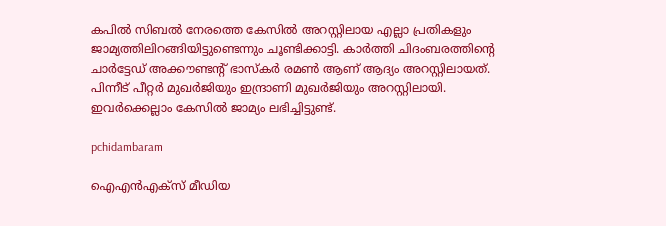കപില്‍ സിബല്‍ നേരത്തെ കേസില്‍ അറസ്റ്റിലായ എല്ലാ പ്രതികളും ജാമ്യത്തിലിറങ്ങിയിട്ടുണ്ടെന്നും ചൂണ്ടിക്കാട്ടി. കാര്‍ത്തി ചിദംബരത്തിന്റെ ചാര്‍ട്ടേഡ് അക്കൗണ്ടന്റ് ഭാസ്‌കര്‍ രമണ്‍ ആണ് ആദ്യം അറസ്റ്റിലായത്. പിന്നീട് പീറ്റര്‍ മുഖര്‍ജിയും ഇന്ദ്രാണി മുഖര്‍ജിയും അറസ്റ്റിലായി. ഇവര്‍ക്കെല്ലാം കേസില്‍ ജാമ്യം ലഭിച്ചിട്ടുണ്ട്.

pchidambaram

ഐഎന്‍എക്‌സ് മീഡിയ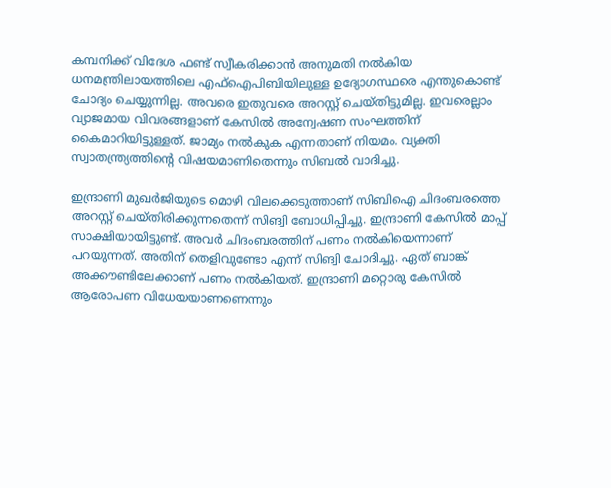കമ്പനിക്ക് വിദേശ ഫണ്ട് സ്വീകരിക്കാന്‍ അനുമതി നല്‍കിയ ധനമന്ത്രിലായത്തിലെ എഫ്‌ഐപിബിയിലുള്ള ഉദ്യോഗസ്ഥരെ എന്തുകൊണ്ട് ചോദ്യം ചെയ്യുന്നില്ല. അവരെ ഇതുവരെ അറസ്റ്റ് ചെയ്തിട്ടുമില്ല. ഇവരെല്ലാം വ്യാജമായ വിവരങ്ങളാണ് കേസില്‍ അന്വേഷണ സംഘത്തിന് കൈമാറിയിട്ടുള്ളത്. ജാമ്യം നല്‍കുക എന്നതാണ് നിയമം. വ്യക്തി സ്വാതന്ത്ര്യത്തിന്റെ വിഷയമാണിതെന്നും സിബല്‍ വാദിച്ചു.

ഇന്ദ്രാണി മുഖര്‍ജിയുടെ മൊഴി വിലക്കെടുത്താണ് സിബിഐ ചിദംബരത്തെ അറസ്റ്റ് ചെയ്തിരിക്കുന്നതെന്ന് സിങ്വി ബോധിപ്പിച്ചു. ഇന്ദ്രാണി കേസില്‍ മാപ്പ് സാക്ഷിയായിട്ടുണ്ട്. അവര്‍ ചിദംബരത്തിന് പണം നല്‍കിയെന്നാണ് പറയുന്നത്. അതിന് തെളിവുണ്ടോ എന്ന് സിങ്വി ചോദിച്ചു. ഏത് ബാങ്ക് അക്കൗണ്ടിലേക്കാണ് പണം നല്‍കിയത്. ഇന്ദ്രാണി മറ്റൊരു കേസില്‍ ആരോപണ വിധേയയാണണെന്നും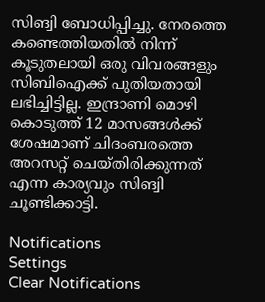സിങ്വി ബോധിപ്പിച്ചു. നേരത്തെ കണ്ടെത്തിയതില്‍ നിന്ന് കൂടുതലായി ഒരു വിവരങ്ങളും സിബിഐക്ക് പുതിയതായി ലഭിച്ചിട്ടില്ല. ഇന്ദ്രാണി മൊഴി കൊടുത്ത് 12 മാസങ്ങള്‍ക്ക് ശേഷമാണ് ചിദംബരത്തെ അറസറ്റ് ചെയ്തിരിക്കുന്നത് എന്ന കാര്യവും സിങ്വി ചൂണ്ടിക്കാട്ടി.

Notifications
Settings
Clear Notifications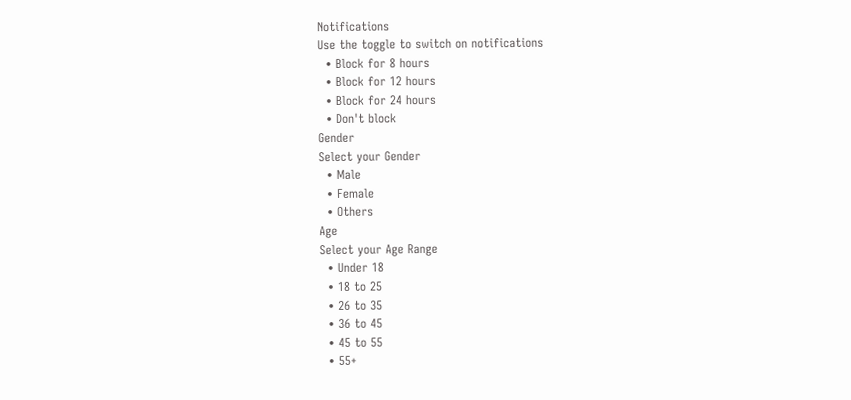Notifications
Use the toggle to switch on notifications
  • Block for 8 hours
  • Block for 12 hours
  • Block for 24 hours
  • Don't block
Gender
Select your Gender
  • Male
  • Female
  • Others
Age
Select your Age Range
  • Under 18
  • 18 to 25
  • 26 to 35
  • 36 to 45
  • 45 to 55
  • 55+